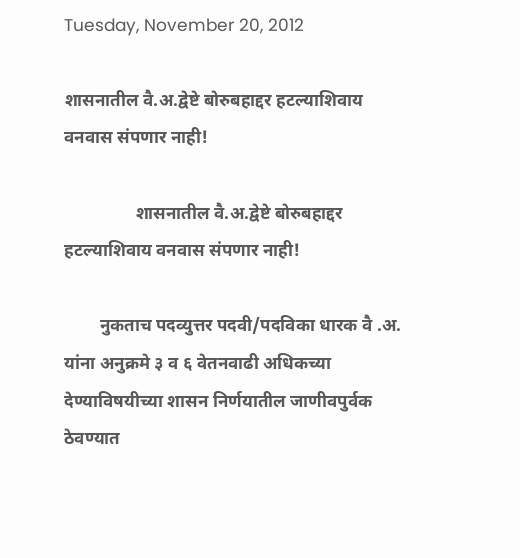Tuesday, November 20, 2012

शासनातील वै.अ.द्वेष्टे बोरुबहाद्दर हटल्याशिवाय वनवास संपणार नाही!

                शासनातील वै.अ.द्वेष्टे बोरुबहाद्दर हटल्याशिवाय वनवास संपणार नाही!

        नुकताच पदव्युत्तर पदवी/पदविका धारक वै .अ. यांना अनुक्रमे ३ व ६ वेतनवाढी अधिकच्या देण्याविषयीच्या शासन निर्णयातील जाणीवपुर्वक  ठेवण्यात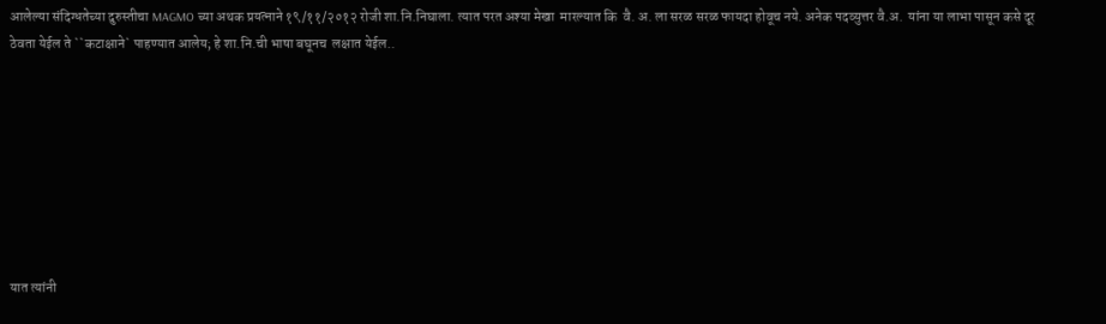आलेल्या संदिग्धतेच्या दुरुस्तीचा MAGMO च्या अथक प्रयत्नाने १९/११/२०१२ रोजी शा.नि.निघाला. त्यात परत अश्या मेखा  मारल्यात कि  वै. अ. ला सरळ सरळ फायदा होवूच नये. अनेक पदव्युत्तर वै.अ.  यांना या लाभा पासून कसे दूर  ठेवता येईल ते ``कटाक्षाने` पाहण्यात आलेय; हे शा.नि.ची भाषा बघूनच  लक्षात येईल..








यात त्यांनी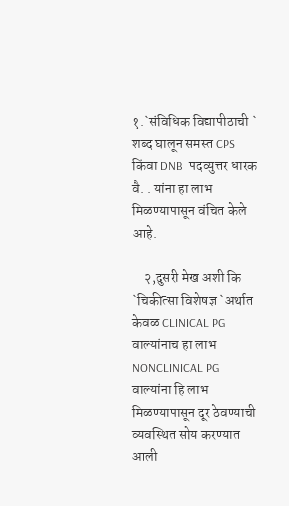१.`संविधिक विद्यापीठाची ` शब्द घालून समस्त CPS किंवा DNB  पदव्युत्तर धारक वै. . यांना हा लाभ मिळण्यापासून वंचित केले आहे.

    २,दुसरी मेख अशी कि `चिकीत्सा विशेषज्ञ `अर्थात केवळ CLINICAL PG  वाल्यांनाच हा लाभ NONCLINICAL PG वाल्यांना हि लाभ मिळण्यापासून दूर ठेवण्याची व्यवस्थित सोय करण्यात आली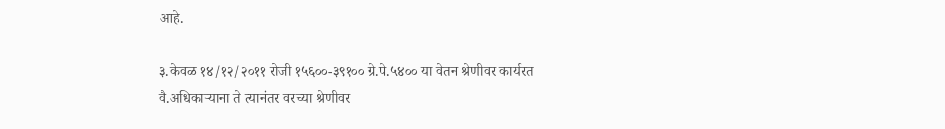आहे.

३.केवळ १४/१२/२०११ रोजी १५६००-३९१०० ग्रे.पे.५४०० या वेतन श्रेणीवर कार्यरत वै.अधिकाऱ्याना ते त्यानंतर वरच्या श्रेणीवर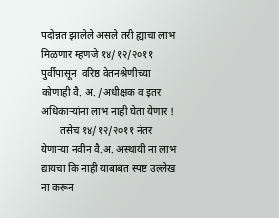पदोन्नत झालेले असले तरी ह्याचा लाभ मिळणार म्हणजे १४/१२/२०११ पुर्वीपासून  वरिष्ठ वेतनश्रेणीच्या कोणाही वै. अ. /अधीक्षक व इतर अधिकाऱ्यांना लाभ नाही घेता येणार !
       तसेच १४/१२/२०११ नंतर येणाऱ्या नवीन वै.अ. अस्थायी ना लाभ द्यायचा कि नाही याबाबत स्पष्ट उल्लेख ना करून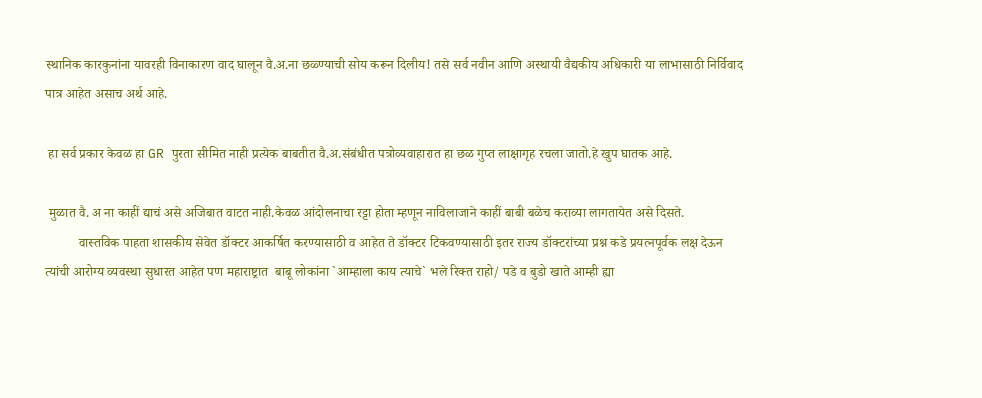स्थानिक कारकुनांना यावरही विनाकारण वाद घालून वै.अ.ना छळ्ण्याची सोय करून दिलीय! तसे सर्व नवीन आणि अस्थायी वैद्यकीय अधिकारी या लाभासाठी निर्विवाद पात्र आहेत असाच अर्थ आहे.

 हा सर्व प्रकार केवळ हा GR पुरता सीमित नाही प्रत्येक बाबतीत वै.अ.संबंधीत पत्रोव्यवाहारात हा छळ गुप्त लाक्षागृह रचला जातो.हे खुप घातक आहे.

 मुळात वै. अ ना काहीं द्याचं असे अजिबात वाटत नाही.केवळ आंदोलनाचा रट्टा होता म्हणून नाविलाजाने काहीं बाबी बळेच कराव्या लागतायेत असे दिसते.
          वास्तविक पाहता शासकीय सेवेत डॉक्टर आकर्षित करण्यासाठी व आहेत ते डॉक्टर टिकवण्यासाठी इतर राज्य डॉक्टरांच्या प्रश्न कडे प्रयत्नपूर्वक लक्ष देऊन त्यांची आरोग्य व्यवस्था सुधारत आहेत पण महाराष्ट्रात  बाबू लोकांना `आम्हाला काय त्याचे` भले रिक्त राहो/ पडे व बुडो खाते आम्ही ह्या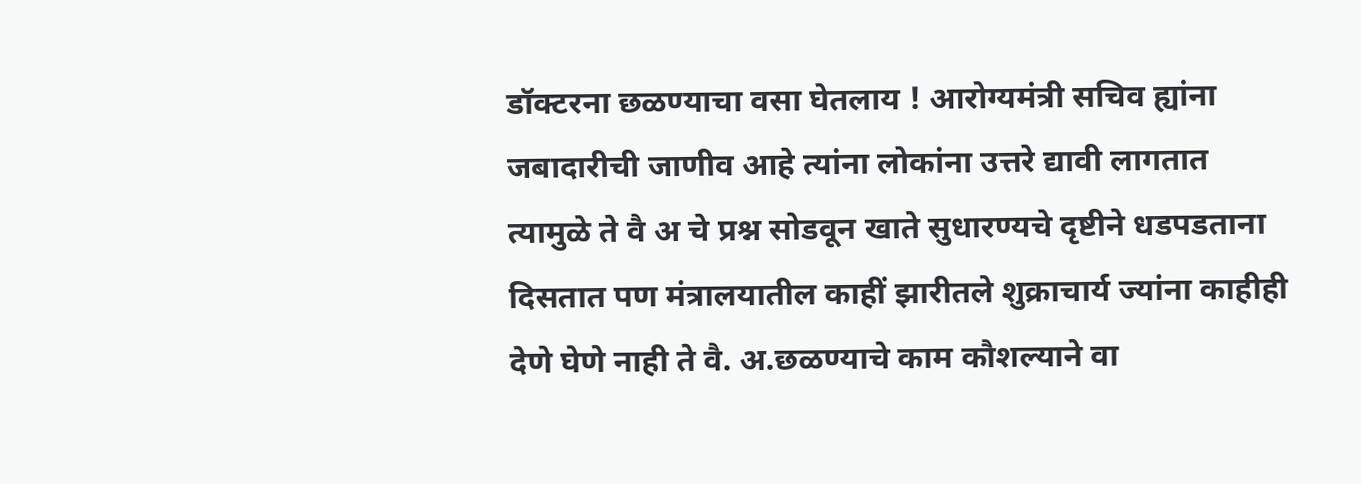डॉक्टरना छळण्याचा वसा घेतलाय ! आरोग्यमंत्री सचिव ह्यांना जबादारीची जाणीव आहे त्यांना लोकांना उत्तरे द्यावी लागतात त्यामुळे ते वै अ चे प्रश्न सोडवून खाते सुधारण्यचे दृष्टीने धडपडताना दिसतात पण मंत्रालयातील काहीं झारीतले शुक्राचार्य ज्यांना काहीही देणे घेणे नाही ते वै. अ.छळण्याचे काम कौशल्याने वा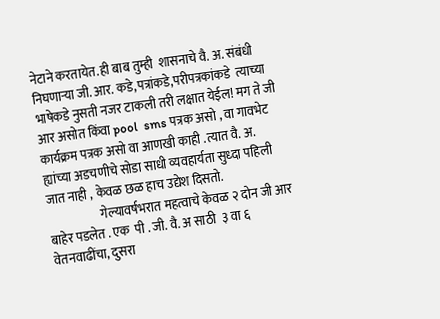नेटाने करतायेत.ही बाब तुम्ही  शासनाचे वै. अ. संबंधी  निघणाऱ्या जी. आर. कडे,पत्रांकडे,परीपत्रकांकडे  त्याच्या भाषेकडे नुसती नजर टाकली तरी लक्षात येईल! मग ते जी आर असोत किंवा pool  sms पत्रक असो , वा गावभेट कार्यक्रम पत्रक असो वा आणखी काही .त्यात वै. अ. ह्यांच्या अडचणीचे सोडा साधी व्यवहार्यता सुध्दा पहिली जात नाही , केवळ छळ हाच उद्येश दिसतो.
                     गेल्यावर्षभरात महत्वाचे केवळ २ दोन जी आर बाहेर पडलेत . एक  पी . जी. वै. अ साठी  ३ वा ६ वेतनवाढींचा, दुसरा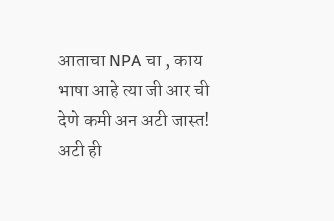आताचा NPA चा , काय भाषा आहे त्या जी आर ची देणे कमी अन अटी जास्त! अटी ही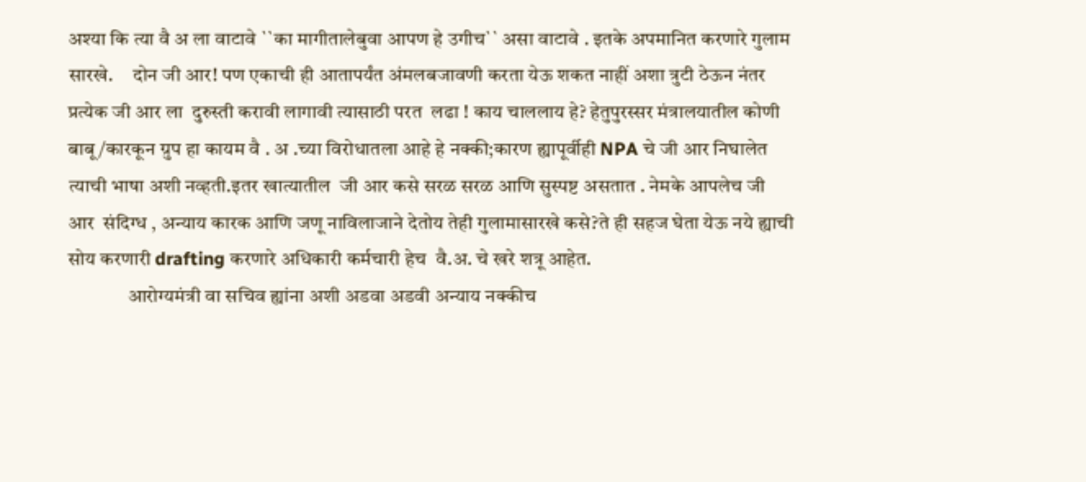अश्या कि त्या वै अ ला वाटावे ``का मागीतालेबुवा आपण हे उगीच`` असा वाटावे . इतके अपमानित करणारे गुलाम सारखे.     दोन जी आर! पण एकाची ही आतापर्यंत अंमलबजावणी करता येऊ शकत नाहीं अशा त्रुटी ठेऊन नंतर प्रत्येक जी आर ला  दुरुस्ती करावी लागावी त्यासाठी परत  लढा ! काय चाललाय हे? हेतुपुरस्सर मंत्रालयातील कोणी बाबू/कारकून ग्रुप हा कायम वै . अ .च्या विरोधातला आहे हे नक्की;कारण ह्यापूर्वीही NPA चे जी आर निघालेत त्याची भाषा अशी नव्हती.इतर खात्यातील  जी आर कसे सरळ सरळ आणि सुस्पष्ट असतात . नेमके आपलेच जी आर  संदिग्ध , अन्याय कारक आणि जणू नाविलाजाने देतोय तेही गुलामासारखे कसे?ते ही सहज घेता येऊ नये ह्याची सोय करणारी drafting करणारे अधिकारी कर्मचारी हेच  वै.अ. चे खरे शत्रू आहेत.
               आरोग्यमंत्री वा सचिव ह्यांना अशी अडवा अडवी अन्याय नक्कीच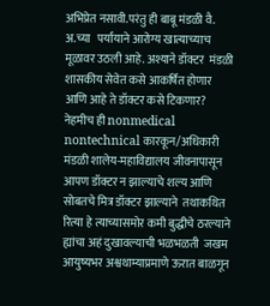अभिप्रेत नसावी.परंतु ही बाबू मंडळी वै. अ.च्या   पर्यायाने आरोग्य खात्याच्याच मूळावर उठली आहे. अश्याने डॉक्टर  मंडळी शासकीय सेवेत कसे आकर्षित होणार आणि आहे ते डॉक्टर कसे टिकणार?  नेहमीच ही nonmedical nontechnical कारकून/अधिकारी मंडळी शालेय-महाविद्यालय जीवनापासून आपण डॉक्टर न झाल्याचे शल्य आणि सोबतचे मित्र डॉक्टर झाल्याने  तथाकथित रित्या हे त्याच्यासमोर कमी बुद्धीचे ठरल्याने  ह्यांचा अहं दुखावल्याची भळभळती  जखम आयुष्यभर अश्वथाम्याप्रमाणे ऊरात बाळगून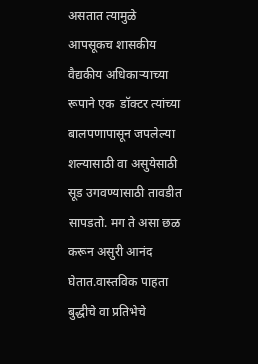असतात त्यामुळे आपसूकच शासकीय वैद्यकीय अधिकाऱ्याच्या रूपाने एक  डॉक्टर त्यांच्या बालपणापासून जपलेल्या शल्यासाठी वा असुयेसाठी सूड उगवण्यासाठी तावडीत सापडतो. मग ते असा छळ करून असुरी आनंद घेतात.वास्तविक पाहता  बुद्धीचे वा प्रतिभेचे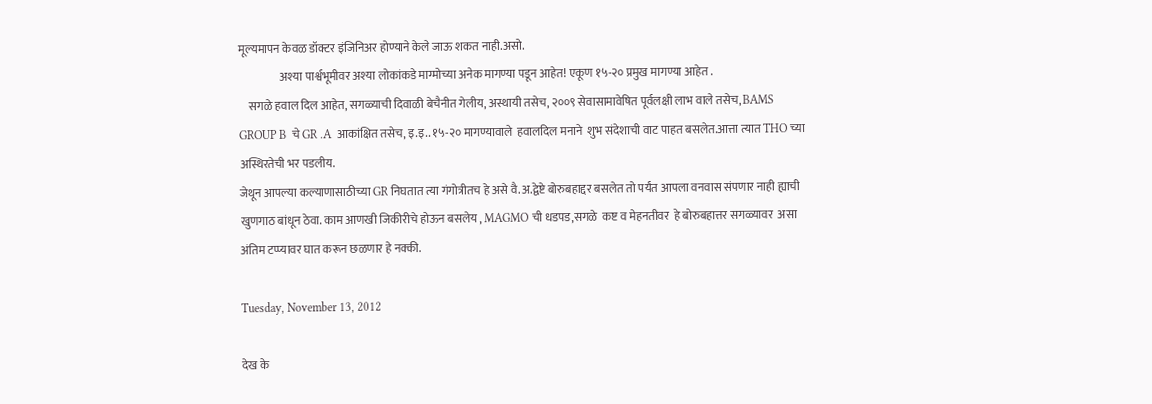मूल्यमापन केवळ डॉक्टर इंजिनिअर होण्याने केले जाऊ शकत नाही.असो.
                  अश्या पार्श्वभूमीवर अश्या लोकांकडे माग्मोच्या अनेक मागण्या पडून आहेत! एकूण १५-२० प्रमुख मागण्या आहेत .
    सगळे हवाल दिल आहेत, सगळ्याची दिवाळी बेचैनीत गेलीय, अस्थायी तसेच, २००९ सेवासामावेषित पूर्वलक्षी लाभ वाले तसेच, BAMS GROUP B  चे GR .A  आकांक्षित तसेच, इ.इ.. १५-२० मागण्यावाले  हवालदिल मनाने  शुभ संदेशाची वाट पाहत बसलेत.आत्ता त्यात THO च्या अस्थिरतेची भर पडलीय.
जेथून आपल्या कल्याणासाठीच्या GR निघतात त्या गंगोत्रीतच हे असे वै.अ.द्वेष्टे बोरुबहाद्दर बसलेत तो पर्यंत आपला वनवास संपणार नाही ह्याची खुणगाठ बांधून ठेवा. काम आणखी जिकीरीचे होऊन बसलेय , MAGMO ची धडपड,सगळे  कष्ट व मेहनतीवर  हे बोरुबहात्तर सगळ्यावर  असा अंतिम टप्प्यावर घात करून छळणार हे नक्की.

Tuesday, November 13, 2012

देख के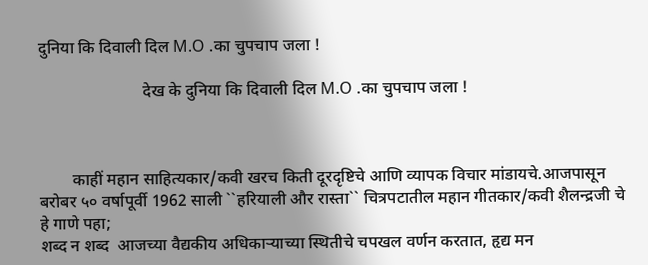दुनिया कि दिवाली दिल M.O .का चुपचाप जला !

                         देख के दुनिया कि दिवाली दिल M.O .का चुपचाप जला !



        काहीं महान साहित्यकार/कवी खरच किती दूरदृष्टिचे आणि व्यापक विचार मांडायचे.आजपासून बरोबर ५० वर्षापूर्वी 1962 साली ``हरियाली और रास्ता`` चित्रपटातील महान गीतकार/कवी शैलन्द्रजी चे हे गाणे पहा;
शब्द न शब्द  आजच्या वैद्यकीय अधिकाऱ्याच्या स्थितीचे चपखल वर्णन करतात, हृद्य मन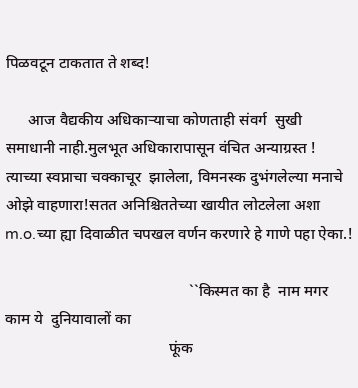पिळवटून टाकतात ते शब्द!

      आज वैद्यकीय अधिकाऱ्याचा कोणताही संवर्ग  सुखी समाधानी नाही.मुलभूत अधिकारापासून वंचित अन्याग्रस्त ! त्याच्या स्वप्नाचा चक्काचूर  झालेला, विमनस्क दुभंगलेल्या मनाचे ओझे वाहणारा!सतत अनिश्चिततेच्या खायीत लोटलेला अशा m.o.च्या ह्या दिवाळीत चपखल वर्णन करणारे हे गाणे पहा ऐका.!

                                               ``किस्मत का है  नाम मगर काम ये  दुनियावालों का
                                          फूंक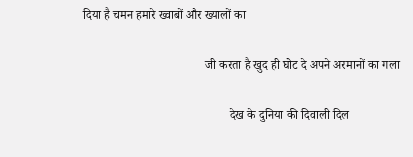दिया है चमन हमारे ख्वाबों और ख्यालों का

                                       जी करता है खुद ही घोट दे अपने अरमानों का गला

                                               देख के दुनिया की दिवाली दिल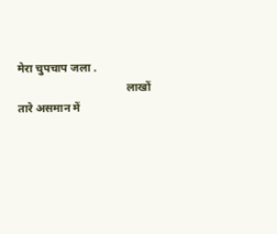मेरा चुपचाप जला .
                                      लाखों तारे असमान में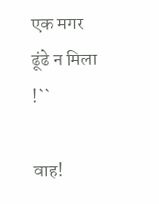एक मगर ढूंढे न मिला !``

वाह!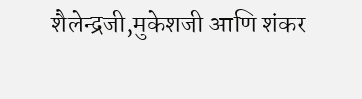शैलेन्द्रजी,मुकेशजी आणि शंकर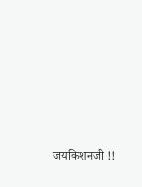जयकिशनजी !!